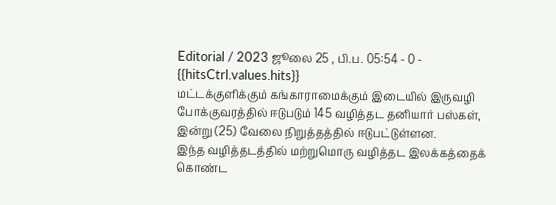Editorial / 2023 ஜூலை 25 , பி.ப. 05:54 - 0 - {{hitsCtrl.values.hits}}
மட்டக்குளிக்கும் கங்காராமைக்கும் இடையில் இருவழி போக்குவரத்தில் ஈடுபடும் 145 வழித்தட தனியார் பஸ்கள், இன்று (25) வேலை நிறுத்தத்தில் ஈடுபட்டுள்ளன.
இந்த வழித்தடத்தில் மற்றுமொரு வழித்தட இலக்கத்தைக் கொண்ட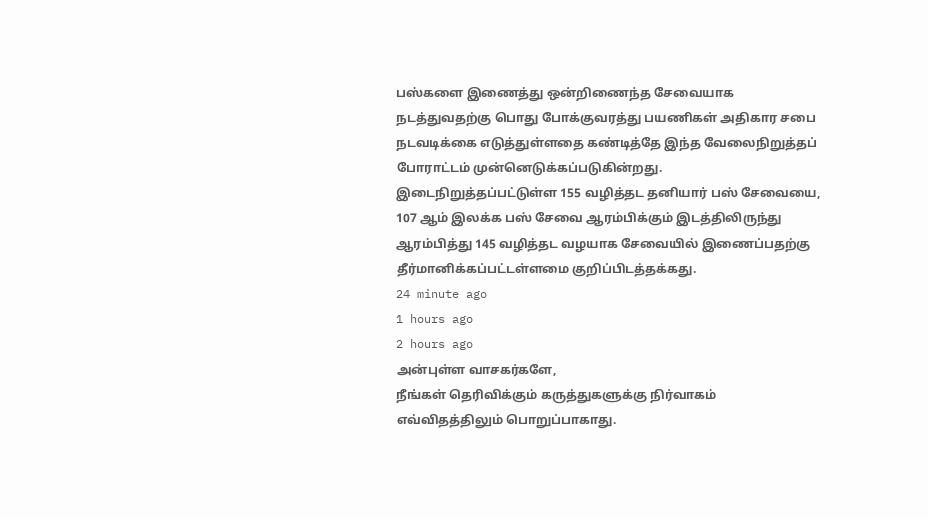பஸ்களை இணைத்து ஒன்றிணைந்த சேவையாக நடத்துவதற்கு பொது போக்குவரத்து பயணிகள் அதிகார சபை நடவடிக்கை எடுத்துள்ளதை கண்டித்தே இந்த வேலைநிறுத்தப் போராட்டம் முன்னெடுக்கப்படுகின்றது.
இடைநிறுத்தப்பட்டுள்ள 155 வழித்தட தனியார் பஸ் சேவையை, 107 ஆம் இலக்க பஸ் சேவை ஆரம்பிக்கும் இடத்திலிருந்து ஆரம்பித்து 145 வழித்தட வழயாக சேவையில் இணைப்பதற்கு தீர்மானிக்கப்பட்டள்ளமை குறிப்பிடத்தக்கது.
24 minute ago
1 hours ago
2 hours ago
அன்புள்ள வாசகர்களே,
நீங்கள் தெரிவிக்கும் கருத்துகளுக்கு நிர்வாகம் எவ்விதத்திலும் பொறுப்பாகாது.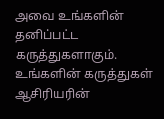அவை உங்களின் தனிப்பட்ட கருத்துகளாகும். உங்களின் கருத்துகள் ஆசிரியரின்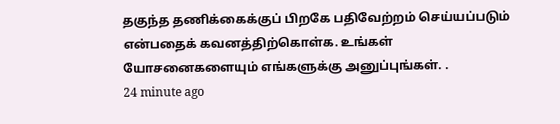தகுந்த தணிக்கைக்குப் பிறகே பதிவேற்றம் செய்யப்படும் என்பதைக் கவனத்திற்கொள்க. உங்கள் யோசனைகளையும் எங்களுக்கு அனுப்புங்கள். .
24 minute ago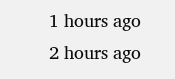1 hours ago
2 hours ago